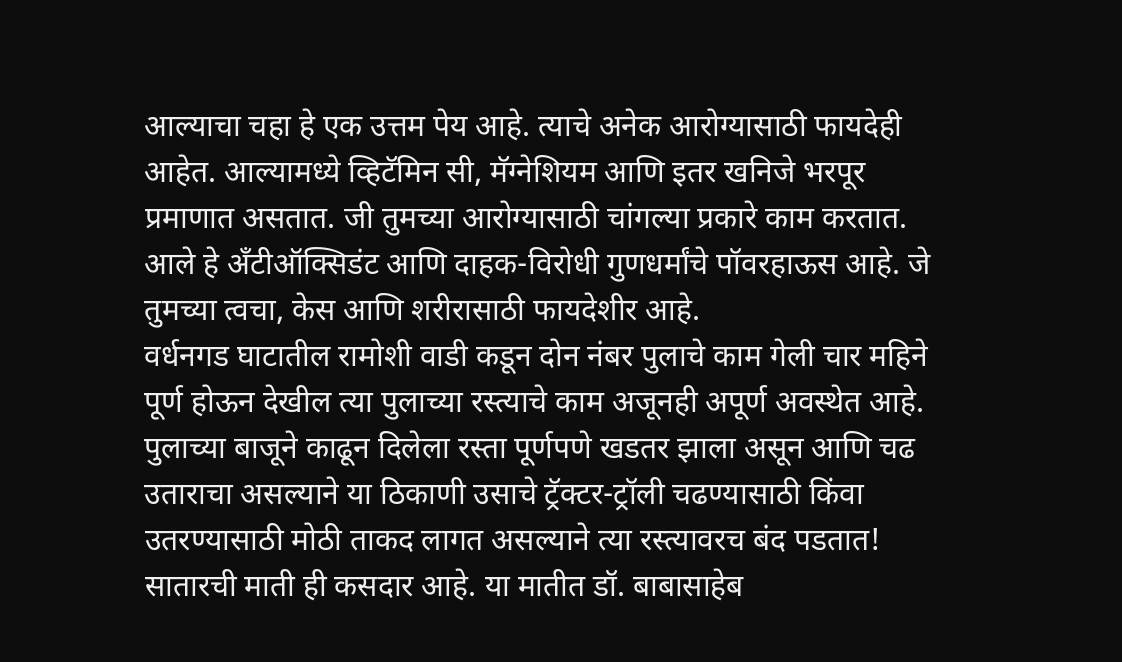आल्याचा चहा हे एक उत्तम पेय आहे. त्याचे अनेक आरोग्यासाठी फायदेही आहेत. आल्यामध्ये व्हिटॅमिन सी, मॅग्नेशियम आणि इतर खनिजे भरपूर प्रमाणात असतात. जी तुमच्या आरोग्यासाठी चांगल्या प्रकारे काम करतात. आले हे अँटीऑक्सिडंट आणि दाहक-विरोधी गुणधर्मांचे पॉवरहाऊस आहे. जे तुमच्या त्वचा, केस आणि शरीरासाठी फायदेशीर आहे.
वर्धनगड घाटातील रामोशी वाडी कडून दोन नंबर पुलाचे काम गेली चार महिने पूर्ण होऊन देखील त्या पुलाच्या रस्त्याचे काम अजूनही अपूर्ण अवस्थेत आहे. पुलाच्या बाजूने काढून दिलेला रस्ता पूर्णपणे खडतर झाला असून आणि चढ उताराचा असल्याने या ठिकाणी उसाचे ट्रॅक्टर-ट्रॉली चढण्यासाठी किंवा उतरण्यासाठी मोठी ताकद लागत असल्याने त्या रस्त्यावरच बंद पडतात!
सातारची माती ही कसदार आहे. या मातीत डॉ. बाबासाहेब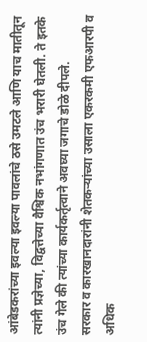आंबेडकरांच्या इवल्या इवल्या पावलांचे ठसे उमटले आणि याच मातीतून त्यांनी प्रज्ञेच्या, विद्वत्तेच्या वैश्विक नभांगणात उंच भरारी घेतली. ते इतके उंच गेले की त्यांच्या कार्यकर्तृत्वाने अवघ्या जगाचे डोळे दीपले.
सरकार व कारखानदारांनी शेतकऱ्यांच्या उसाला एकरकमी एफआरपी व अधिक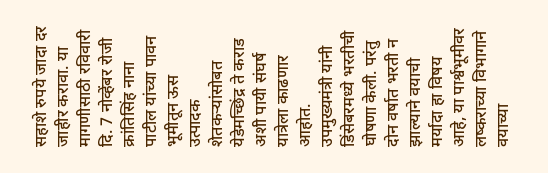सहाशे रुपये जादा दर जाहीर करावा. या मागणीसाठी रविवारी दि. 7 नोव्हेंबर रोजी क्रांतिसिंह नाना पाटील यांच्या पावन भूमीतून ऊस उत्पादक शेतकऱ्यांसोबत येडेमच्छिंद्र ते कराड अशी पायी संघर्ष यात्रेला काढणार आहोत.
उपमुख्यमंत्री यांनी डिंसेबरमध्ये भरतीची घोषणा केली. परंतु दोन वर्षात भरती न झाल्याने वयाची मर्यादा हा विषय आहे, या पार्श्वभूमीवर लष्कराच्या विभागाने वयाच्या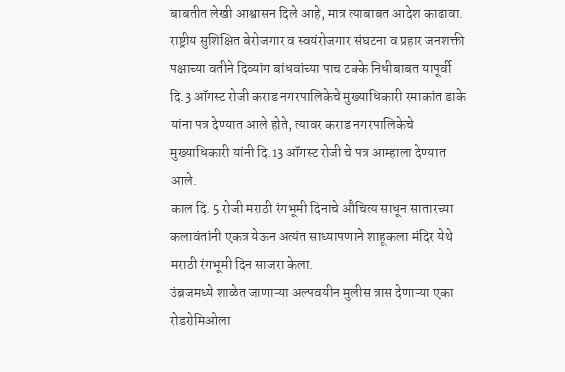बाबतीत लेखी आश्वासन दिले आहे, मात्र त्याबाबत आदेश काढावा.
राष्ट्रीय सुशिक्षित बेरोजगार व स्वयंरोजगार संघटना व प्रहार जनशक्ती पक्षाच्या वतीने दिव्यांग बांधवांच्या पाच टक्के निधीबाबत यापूर्वी दि.3 ऑगस्ट रोजी कराड नगरपालिकेचे मुख्याधिकारी रमाकांत डाके यांना पत्र देण्यात आले होते, त्यावर कराड नगरपालिकेचे मुख्याधिकारी यांनी दि.13 ऑगस्ट रोजी चे पत्र आम्हाला देण्यात आले.
काल दि. 5 रोजी मराठी रंगभूमी दिनाचे औचित्य साधून सातारच्या कलावंतांनी एकत्र येऊन अत्यंत साध्यापणाने शाहूकला मंदिर येथे मराठी रंगभूमी दिन साजरा केला.
उंब्रजमध्ये शाळेत जाणाऱ्या अल्पवयीन मुलीस त्रास देणाऱ्या एका रोडरोमिओला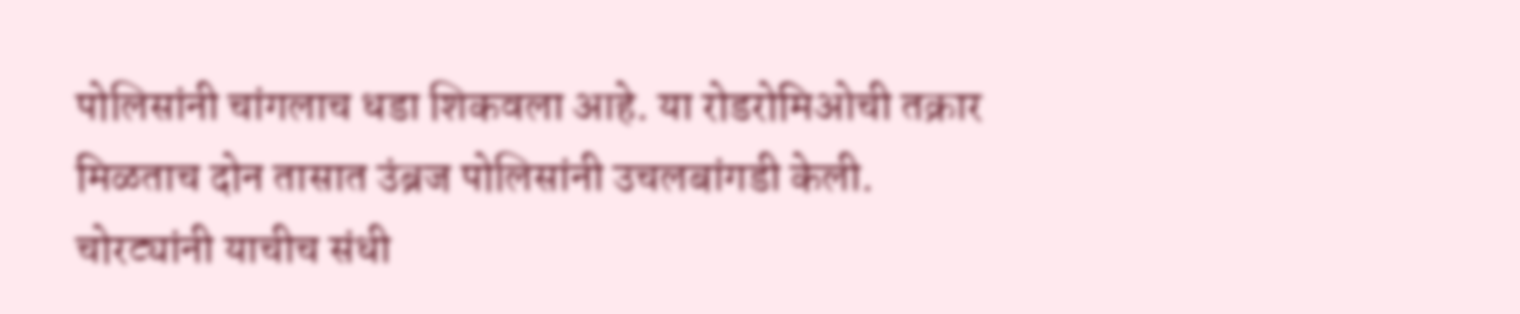पोलिसांनी चांगलाच धडा शिकवला आहे. या रोडरोमिओची तक्रार मिळताच दोन तासात उंब्रज पोलिसांनी उचलबांगडी केली.
चोरट्यांनी याचीच संधी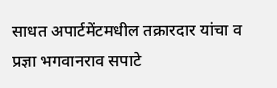साधत अपार्टमेंटमधील तक्रारदार यांचा व प्रज्ञा भगवानराव सपाटे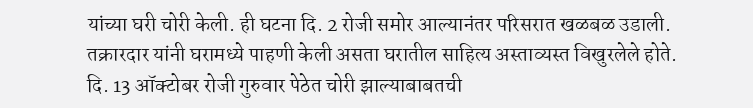यांच्या घरी चोरी केली. ही घटना दि. 2 रोजी समोर आल्यानंतर परिसरात खळबळ उडाली. तक्रारदार यांनी घरामध्ये पाहणी केली असता घरातील साहित्य अस्ताव्यस्त विखुरलेले होते.
दि. 13 ऑक्टोबर रोजी गुरुवार पेठेत चोरी झाल्याबाबतची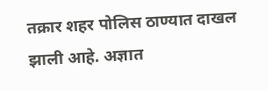तक्रार शहर पोलिस ठाण्यात दाखल झाली आहे. अज्ञात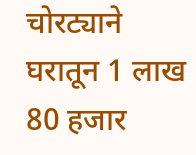चोरट्याने घरातून 1 लाख 80 हजार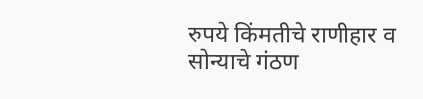रुपये किंमतीचे राणीहार व सोन्याचे गंठण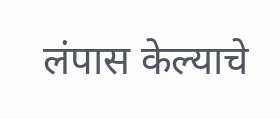लंपास केल्याचे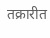तक्रारीत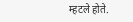म्हटले होते.